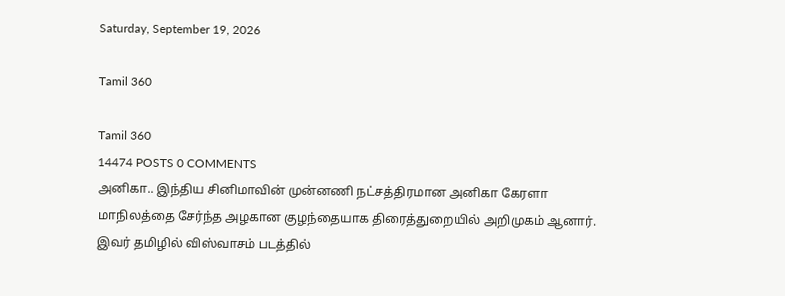Saturday, September 19, 2026

Tamil 360

Tamil 360
14474 POSTS 0 COMMENTS
அனிகா.. இந்திய சினிமாவின் முன்னணி நட்சத்திரமான அனிகா கேரளா மாநிலத்தை சேர்ந்த அழகான குழந்தையாக திரைத்துறையில் அறிமுகம் ஆனார். இவர் தமிழில் விஸ்வாசம் படத்தில்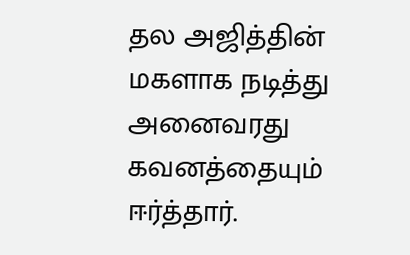தல அஜித்தின் மகளாக நடித்து அனைவரது கவனத்தையும் ஈர்த்தார்.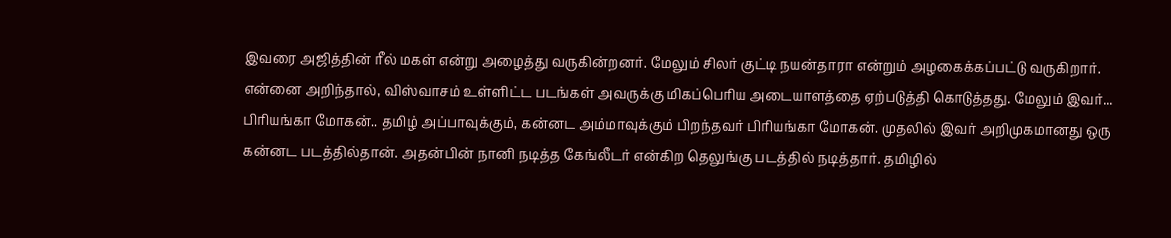இவரை அஜித்தின் ரீல் மகள் என்று அழைத்து வருகின்றனர். மேலும் சிலர் குட்டி நயன்தாரா என்றும் அழகைக்கப்பட்டு வருகிறார். என்னை அறிந்தால், விஸ்வாசம் உள்ளிட்ட படங்கள் அவருக்கு மிகப்பெரிய அடையாளத்தை ஏற்படுத்தி கொடுத்தது. மேலும் இவர்...
பிரியங்கா மோகன்.. தமிழ் அப்பாவுக்கும், கன்னட அம்மாவுக்கும் பிறந்தவர் பிரியங்கா மோகன். முதலில் இவர் அறிமுகமானது ஒரு கன்னட படத்தில்தான். அதன்பின் நானி நடித்த கேங்லீடர் என்கிற தெலுங்கு படத்தில் நடித்தார். தமிழில்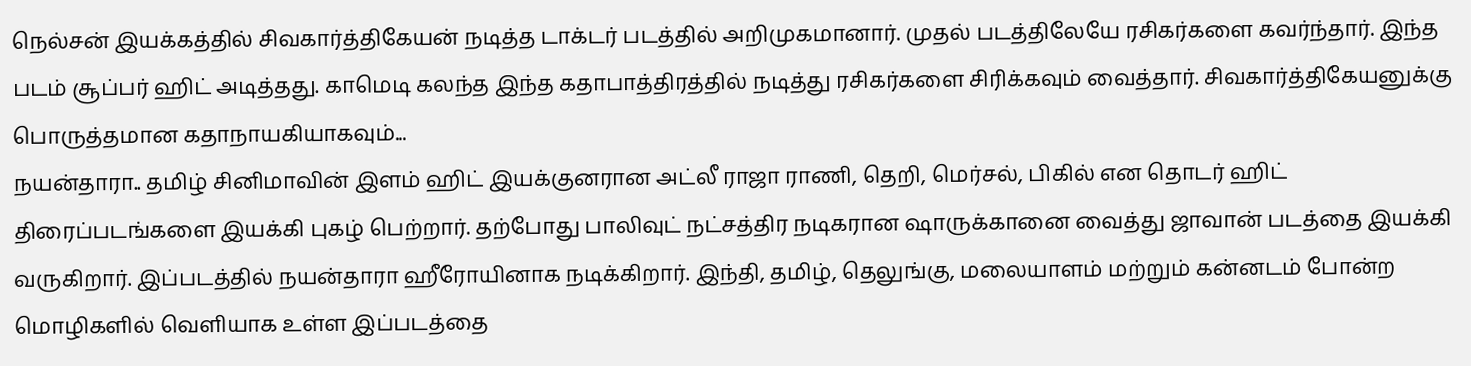நெல்சன் இயக்கத்தில் சிவகார்த்திகேயன் நடித்த டாக்டர் படத்தில் அறிமுகமானார். முதல் படத்திலேயே ரசிகர்களை கவர்ந்தார். இந்த படம் சூப்பர் ஹிட் அடித்தது. காமெடி கலந்த இந்த கதாபாத்திரத்தில் நடித்து ரசிகர்களை சிரிக்கவும் வைத்தார். சிவகார்த்திகேயனுக்கு பொருத்தமான கதாநாயகியாகவும்...
நயன்தாரா.. தமிழ் சினிமாவின் இளம் ஹிட் இயக்குனரான அட்லீ ராஜா ராணி, தெறி, மெர்சல், பிகில் என தொடர் ஹிட் திரைப்படங்களை இயக்கி புகழ் பெற்றார். தற்போது பாலிவுட் நட்சத்திர நடிகரான ஷாருக்கானை வைத்து ஜாவான் படத்தை இயக்கி வருகிறார். இப்படத்தில் நயன்தாரா ஹீரோயினாக நடிக்கிறார். இந்தி, தமிழ், தெலுங்கு, மலையாளம் மற்றும் கன்னடம் போன்ற மொழிகளில் வெளியாக உள்ள இப்படத்தை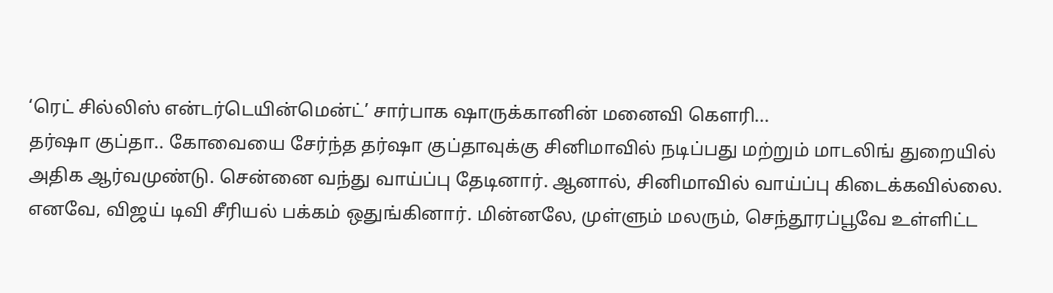‘ரெட் சில்லிஸ் என்டர்டெயின்மென்ட்’ சார்பாக ஷாருக்கானின் மனைவி கௌரி...
தர்ஷா குப்தா.. கோவையை சேர்ந்த தர்ஷா குப்தாவுக்கு சினிமாவில் நடிப்பது மற்றும் மாடலிங் துறையில் அதிக ஆர்வமுண்டு. சென்னை வந்து வாய்ப்பு தேடினார். ஆனால், சினிமாவில் வாய்ப்பு கிடைக்கவில்லை. எனவே, விஜய் டிவி சீரியல் பக்கம் ஒதுங்கினார். மின்னலே, முள்ளும் மலரும், செந்தூரப்பூவே உள்ளிட்ட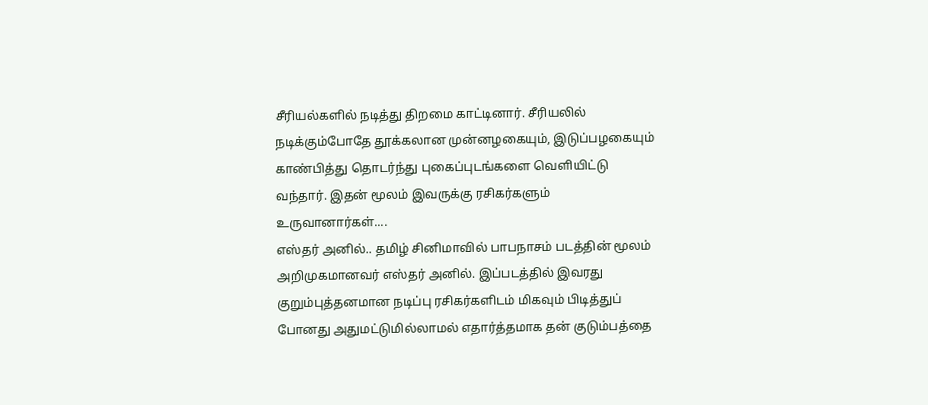சீரியல்களில் நடித்து திறமை காட்டினார். சீரியலில் நடிக்கும்போதே தூக்கலான முன்னழகையும், இடுப்பழகையும் காண்பித்து தொடர்ந்து புகைப்புடங்களை வெளியிட்டு வந்தார். இதன் மூலம் இவருக்கு ரசிகர்களும் உருவானார்கள்....
எஸ்தர் அனில்.. தமிழ் சினிமாவில் பாபநாசம் படத்தின் மூலம் அறிமுகமானவர் எஸ்தர் அனில். இப்படத்தில் இவரது குறும்புத்தனமான நடிப்பு ரசிகர்களிடம் மிகவும் பிடித்துப் போனது அதுமட்டுமில்லாமல் எதார்த்தமாக தன் குடும்பத்தை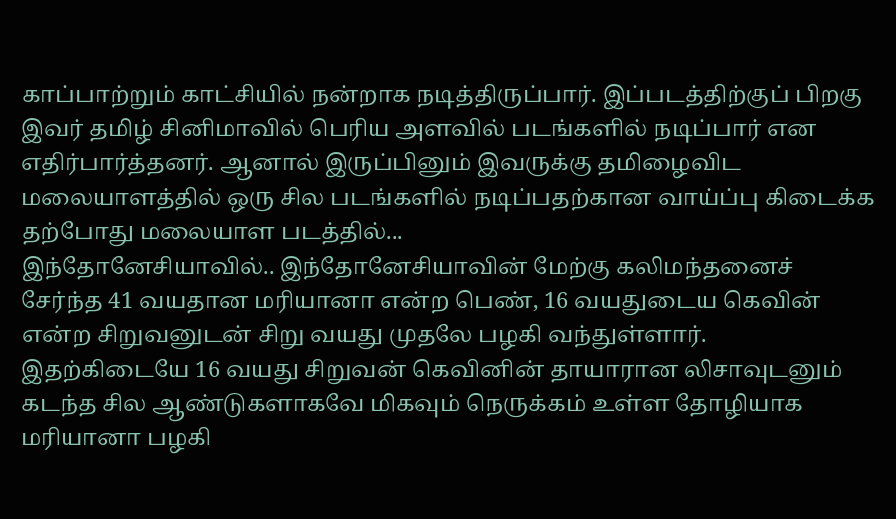காப்பாற்றும் காட்சியில் நன்றாக நடித்திருப்பார். இப்படத்திற்குப் பிறகு இவர் தமிழ் சினிமாவில் பெரிய அளவில் படங்களில் நடிப்பார் என எதிர்பார்த்தனர். ஆனால் இருப்பினும் இவருக்கு தமிழைவிட மலையாளத்தில் ஒரு சில படங்களில் நடிப்பதற்கான வாய்ப்பு கிடைக்க தற்போது மலையாள படத்தில்...
இந்தோனேசியாவில்.. இந்தோனேசியாவின் மேற்கு கலிமந்தனைச் சேர்ந்த 41 வயதான மரியானா என்ற பெண், 16 வயதுடைய கெவின் என்ற சிறுவனுடன் சிறு வயது முதலே பழகி வந்துள்ளார். இதற்கிடையே 16 வயது சிறுவன் கெவினின் தாயாரான லிசாவுடனும் கடந்த சில ஆண்டுகளாகவே மிகவும் நெருக்கம் உள்ள தோழியாக மரியானா பழகி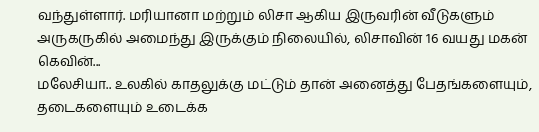வந்துள்ளார். மரியானா மற்றும் லிசா ஆகிய இருவரின் வீடுகளும் அருகருகில் அமைந்து இருக்கும் நிலையில், லிசாவின் 16 வயது மகன் கெவின்...
மலேசியா.. உலகில் காதலுக்கு மட்டும் தான் அனைத்து பேதங்களையும், தடைகளையும் உடைக்க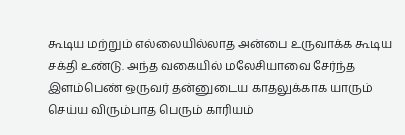கூடிய மற்றும் எல்லையில்லாத அன்பை உருவாக்க கூடிய சக்தி உண்டு. அந்த வகையில் மலேசியாவை சேர்ந்த இளம்பெண் ஒருவர் தன்னுடைய காதலுக்காக யாரும் செய்ய விரும்பாத பெரும் காரியம்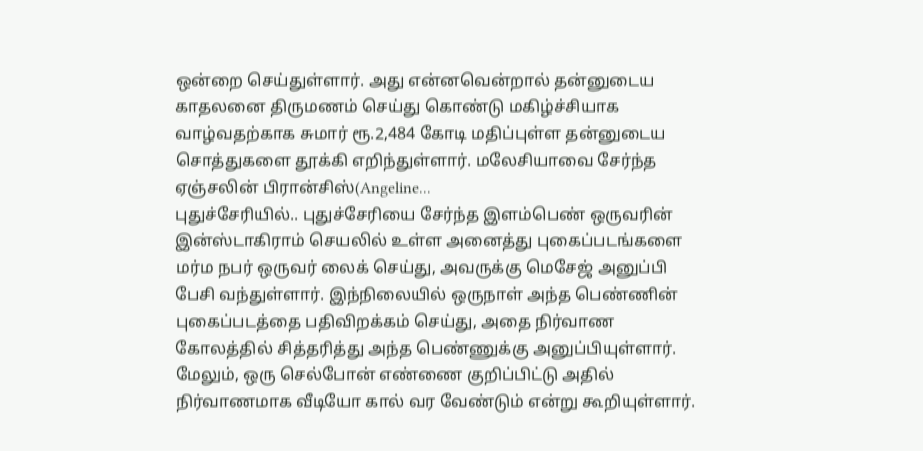ஒன்றை செய்துள்ளார். அது என்னவென்றால் தன்னுடைய காதலனை திருமணம் செய்து கொண்டு மகிழ்ச்சியாக வாழ்வதற்காக சுமார் ரூ.2,484 கோடி மதிப்புள்ள தன்னுடைய சொத்துகளை தூக்கி எறிந்துள்ளார். மலேசியாவை சேர்ந்த ஏஞ்சலின் பிரான்சிஸ்(Angeline...
புதுச்சேரியில்.. புதுச்சேரியை சேர்ந்த இளம்பெண் ஒருவரின் இன்ஸ்டாகிராம் செயலில் உள்ள அனைத்து புகைப்படங்களை மர்ம நபர் ஒருவர் லைக் செய்து, அவருக்கு மெசேஜ் அனுப்பி பேசி வந்துள்ளார். இந்நிலையில் ஒருநாள் அந்த பெண்ணின் புகைப்படத்தை பதிவிறக்கம் செய்து, அதை நிர்வாண கோலத்தில் சித்தரித்து அந்த பெண்ணுக்கு அனுப்பியுள்ளார். மேலும், ஒரு செல்போன் எண்ணை குறிப்பிட்டு அதில் நிர்வாணமாக வீடியோ கால் வர வேண்டும் என்று கூறியுள்ளார்.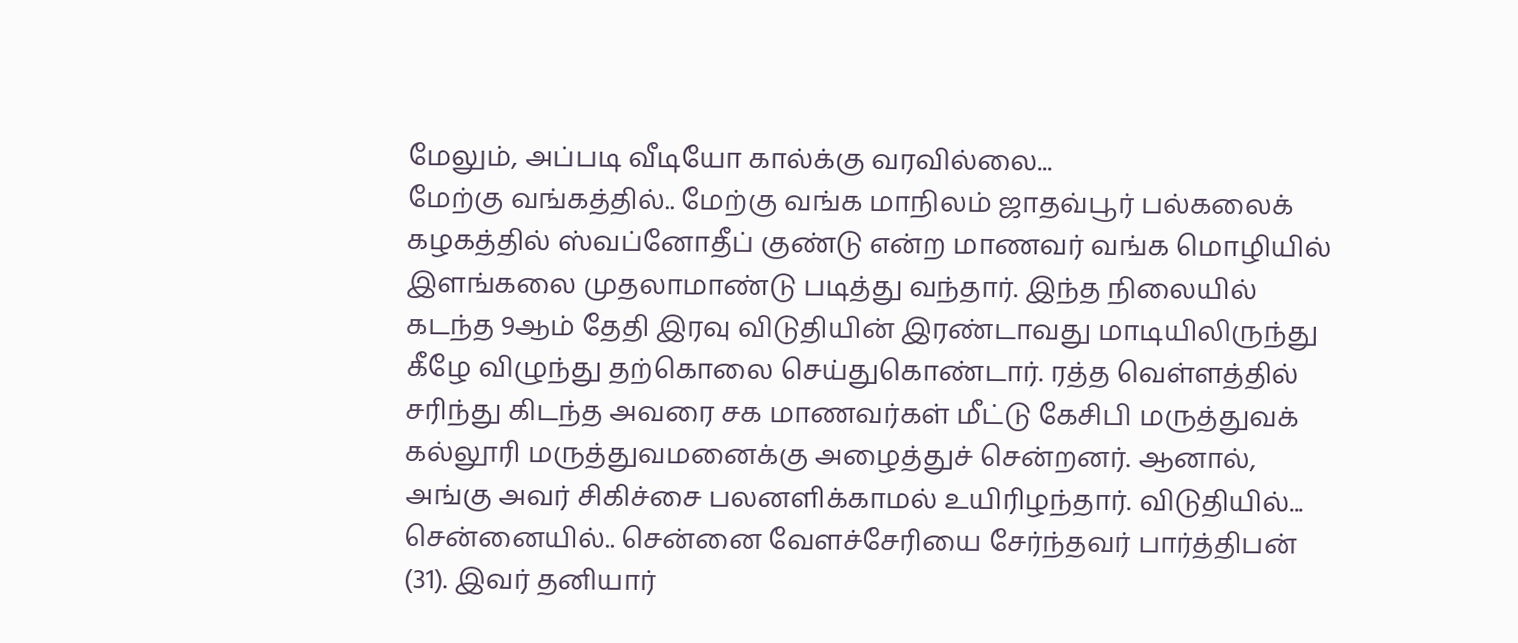மேலும், அப்படி வீடியோ கால்க்கு வரவில்லை...
மேற்கு வங்கத்தில்.. மேற்கு வங்க மாநிலம் ஜாதவ்பூர் பல்கலைக் கழகத்தில் ஸ்வப்னோதீப் குண்டு என்ற மாணவர் வங்க மொழியில் இளங்கலை முதலாமாண்டு படித்து வந்தார். இந்த நிலையில் கடந்த 9ஆம் தேதி இரவு விடுதியின் இரண்டாவது மாடியிலிருந்து கீழே விழுந்து தற்கொலை செய்துகொண்டார். ரத்த வெள்ளத்தில் சரிந்து கிடந்த அவரை சக மாணவர்கள் மீட்டு கேசிபி மருத்துவக் கல்லூரி மருத்துவமனைக்கு அழைத்துச் சென்றனர். ஆனால், அங்கு அவர் சிகிச்சை பலனளிக்காமல் உயிரிழந்தார். விடுதியில்...
சென்னையில்.. சென்னை வேளச்சேரியை சேர்ந்தவர் பார்த்திபன் (31). இவர் தனியார்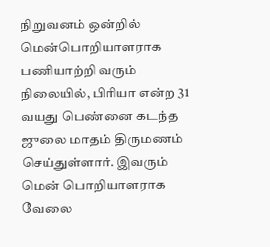நிறுவனம் ஒன்றில் மென்பொறியாளராக பணியாற்றி வரும் நிலையில், பிரியா என்ற 31 வயது பெண்னை கடந்த ஜுலை மாதம் திருமணம் செய்துள்ளார். இவரும் மென் பொறியாளராக வேலை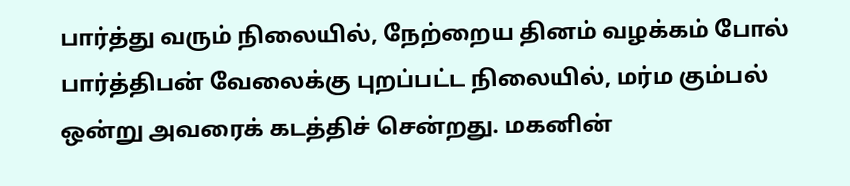பார்த்து வரும் நிலையில், நேற்றைய தினம் வழக்கம் போல் பார்த்திபன் வேலைக்கு புறப்பட்ட நிலையில், மர்ம கும்பல் ஒன்று அவரைக் கடத்திச் சென்றது. மகனின்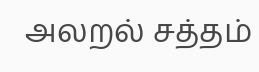அலறல் சத்தம்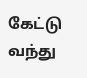கேட்டு வந்து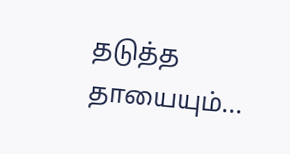தடுத்த தாயையும்...